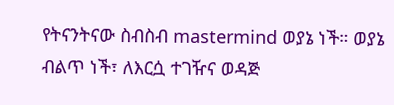የትናንትናው ስብስብ mastermind ወያኔ ነች። ወያኔ ብልጥ ነች፣ ለእርሷ ተገዥና ወዳጅ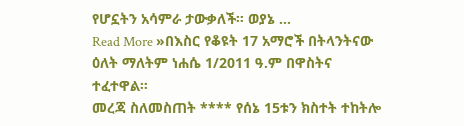የሆኗትን አሳምራ ታውቃለች። ወያኔ …
Read More »በእስር የቆዩት 17 አማሮች በትላንትናው ዕለት ማለትም ነሐሴ 1/2011 ዓ.ም በዋስትና ተፈተዋል።
መረጃ ስለመስጠት **** የሰኔ 15ቱን ክስተት ተከትሎ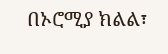በኦሮሚያ ክልል፣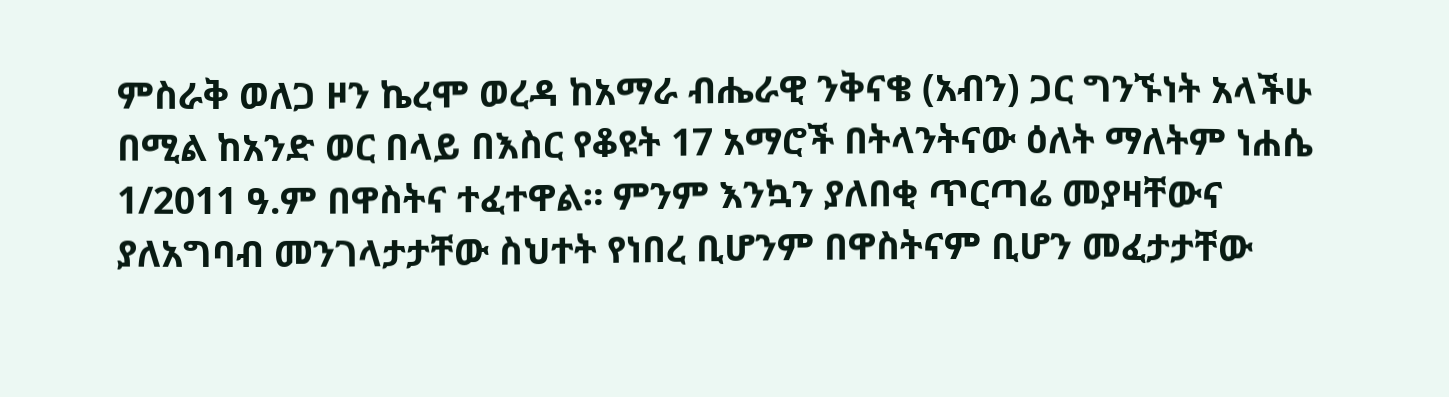ምስራቅ ወለጋ ዞን ኬረሞ ወረዳ ከአማራ ብሔራዊ ንቅናቄ (አብን) ጋር ግንኙነት አላችሁ በሚል ከአንድ ወር በላይ በእስር የቆዩት 17 አማሮች በትላንትናው ዕለት ማለትም ነሐሴ 1/2011 ዓ.ም በዋስትና ተፈተዋል። ምንም እንኳን ያለበቂ ጥርጣሬ መያዛቸውና ያለአግባብ መንገላታታቸው ስህተት የነበረ ቢሆንም በዋስትናም ቢሆን መፈታታቸው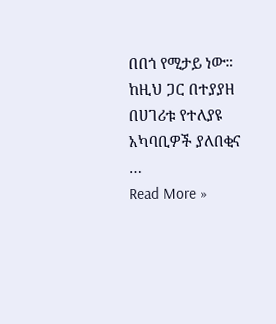በበጎ የሚታይ ነው። ከዚህ ጋር በተያያዘ በሀገሪቱ የተለያዩ አካባቢዎች ያለበቂና …
Read More »